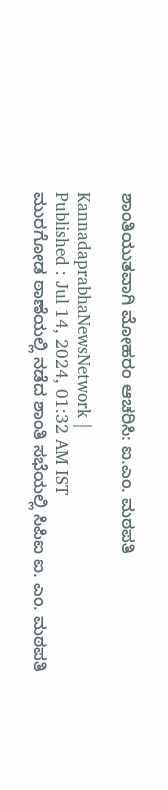ಶಾಂತಿಯುತವಾಗಿ ಮೋಹರಂ ಆಚರಿಸಿ: ಐ.ಎಂ. ಮಠಪತಿ

KannadaprabhaNewsNetwork |
Published : Jul 14, 2024, 01:32 AM IST
ಮುರಗೋಡ ಠಾಣೆಯಲ್ಲಿ ನಡೆದ ಶಾಂತಿ ಸಭೆಯಲ್ಲಿ ಸಿಪಿಐ ಐ. ಎಂ. ಮಠಪತಿ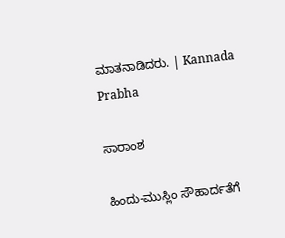ಮಾತನಾಡಿದರು. | Kannada Prabha

ಸಾರಾಂಶ

ಹಿಂದು-ಮುಸ್ಲಿಂ ಸೌಹಾರ್ದತೆಗೆ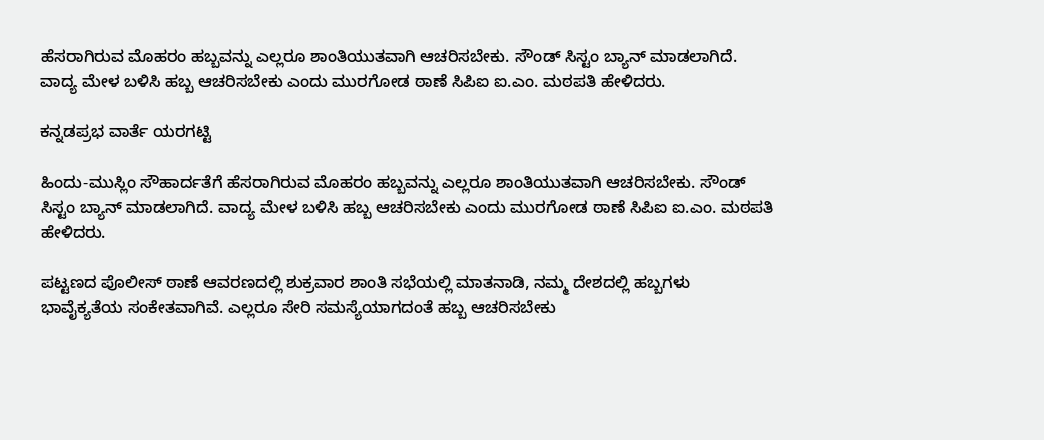ಹೆಸರಾಗಿರುವ ಮೊಹರಂ ಹಬ್ಬವನ್ನು ಎಲ್ಲರೂ ಶಾಂತಿಯುತವಾಗಿ ಆಚರಿಸಬೇಕು. ಸೌಂಡ್ ಸಿಸ್ಟಂ ಬ್ಯಾನ್ ಮಾಡಲಾಗಿದೆ. ವಾದ್ಯ ಮೇಳ ಬಳಿಸಿ ಹಬ್ಬ ಆಚರಿಸಬೇಕು ಎಂದು ಮುರಗೋಡ ಠಾಣೆ ಸಿಪಿಐ ಐ.ಎಂ. ಮಠಪತಿ ಹೇಳಿದರು.

ಕನ್ನಡಪ್ರಭ ವಾರ್ತೆ ಯರಗಟ್ಟಿ

ಹಿಂದು-ಮುಸ್ಲಿಂ ಸೌಹಾರ್ದತೆಗೆ ಹೆಸರಾಗಿರುವ ಮೊಹರಂ ಹಬ್ಬವನ್ನು ಎಲ್ಲರೂ ಶಾಂತಿಯುತವಾಗಿ ಆಚರಿಸಬೇಕು. ಸೌಂಡ್ ಸಿಸ್ಟಂ ಬ್ಯಾನ್ ಮಾಡಲಾಗಿದೆ. ವಾದ್ಯ ಮೇಳ ಬಳಿಸಿ ಹಬ್ಬ ಆಚರಿಸಬೇಕು ಎಂದು ಮುರಗೋಡ ಠಾಣೆ ಸಿಪಿಐ ಐ.ಎಂ. ಮಠಪತಿ ಹೇಳಿದರು.

ಪಟ್ಟಣದ ಪೊಲೀಸ್ ಠಾಣೆ ಆವರಣದಲ್ಲಿ ಶುಕ್ರವಾರ ಶಾಂತಿ ಸಭೆಯಲ್ಲಿ ಮಾತನಾಡಿ, ನಮ್ಮ ದೇಶದಲ್ಲಿ ಹಬ್ಬಗಳು ಭಾವೈಕ್ಯತೆಯ ಸಂಕೇತವಾಗಿವೆ. ಎಲ್ಲರೂ ಸೇರಿ ಸಮಸ್ಯೆಯಾಗದಂತೆ ಹಬ್ಬ ಆಚರಿಸಬೇಕು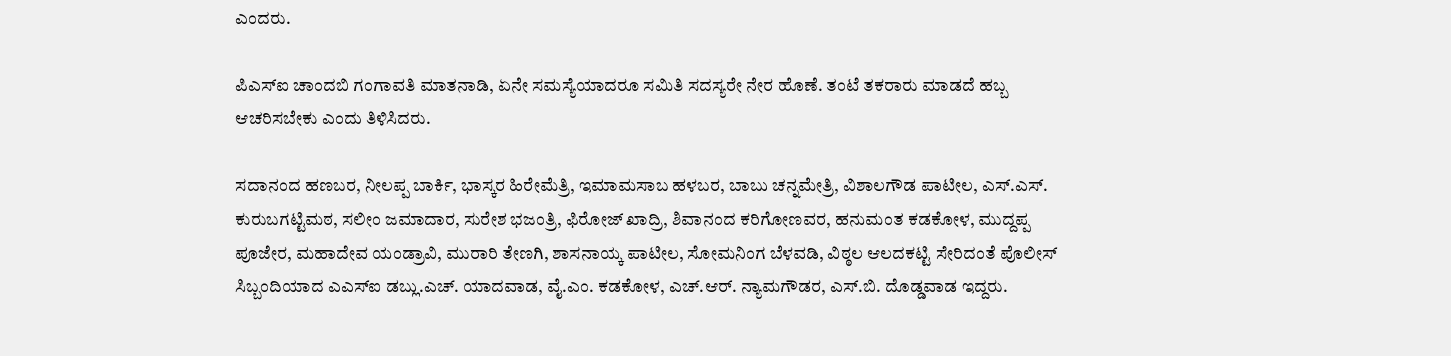ಎಂದರು.

ಪಿಎಸ್‌ಐ ಚಾಂದಬಿ ಗಂಗಾವತಿ ಮಾತನಾಡಿ, ಏನೇ ಸಮಸ್ಯೆಯಾದರೂ ಸಮಿತಿ ಸದಸ್ಯರೇ ನೇರ ಹೊಣೆ. ತಂಟೆ ತಕರಾರು ಮಾಡದೆ ಹಬ್ಬ ಆಚರಿಸಬೇಕು ಎಂದು ತಿಳಿಸಿದರು.

ಸದಾನಂದ ಹಣಬರ, ನೀಲಪ್ಪ ಬಾರ್ಕಿ, ಭಾಸ್ಕರ ಹಿರೇಮೆತ್ರಿ, ಇಮಾಮಸಾಬ ಹಳಬರ, ಬಾಬು ಚನ್ನಮೇತ್ರಿ, ವಿಶಾಲಗೌಡ ಪಾಟೀಲ, ಎಸ್.ಎಸ್. ಕುರುಬಗಟ್ಟಿಮಠ, ಸಲೀಂ ಜಮಾದಾರ, ಸುರೇಶ ಭಜಂತ್ರಿ, ಫಿರೋಜ್ ಖಾದ್ರಿ, ಶಿವಾನಂದ ಕರಿಗೋಣವರ, ಹನುಮಂತ ಕಡಕೋಳ, ಮುದ್ದಪ್ಪ ಪೂಜೇರ, ಮಹಾದೇವ ಯಂಡ್ರಾವಿ, ಮುರಾರಿ ತೇಣಗಿ, ಶಾಸನಾಯ್ಕ ಪಾಟೀಲ, ಸೋಮನಿಂಗ ಬೆಳವಡಿ, ವಿಠ್ಠಲ ಆಲದಕಟ್ಟಿ ಸೇರಿದಂತೆ ಪೊಲೀಸ್ ಸಿಬ್ಬಂದಿಯಾದ ಎಎಸ್‌ಐ ಡಬ್ಲು.ಎಚ್. ಯಾದವಾಡ, ವೈ.ಎಂ. ಕಡಕೋಳ, ಎಚ್.ಆರ್. ನ್ಯಾಮಗೌಡರ, ಎಸ್.ಬಿ. ದೊಡ್ಡವಾಡ ಇದ್ದರು.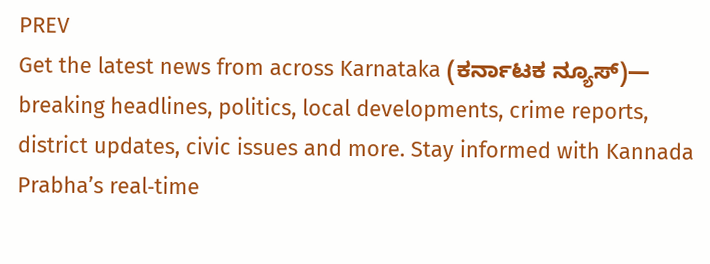PREV
Get the latest news from across Karnataka (ಕರ್ನಾಟಕ ನ್ಯೂಸ್)— breaking headlines, politics, local developments, crime reports, district updates, civic issues and more. Stay informed with Kannada Prabha’s real‑time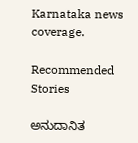Karnataka news coverage.

Recommended Stories

ಅನುದಾನಿತ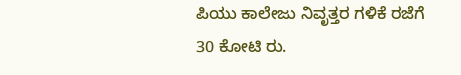ಪಿಯು ಕಾಲೇಜು ನಿವೃತ್ತರ ಗಳಿಕೆ ರಜೆಗೆ 30 ಕೋಟಿ ರು.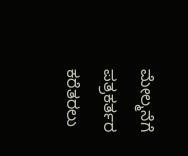ಮೇಲ್ಮನೆಗೆ ಪತ್ರಕರ್ತರ ಕರೆತರಲು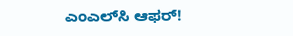ಎಂಎಲ್‌ಸಿ ಆಫರ್‌!